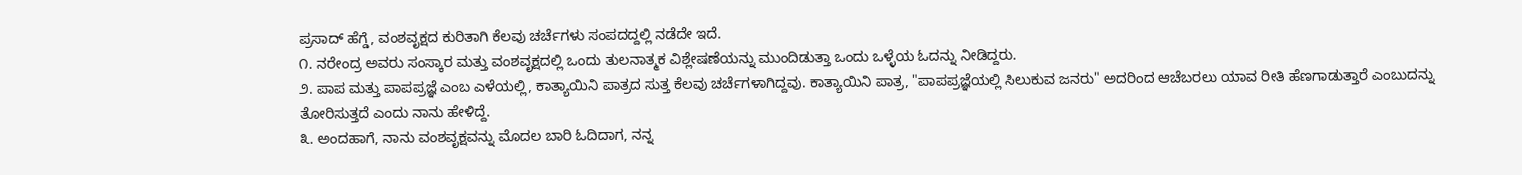ಪ್ರಸಾದ್ ಹೆಗ್ಡೆ, ವಂಶವೃಕ್ಷದ ಕುರಿತಾಗಿ ಕೆಲವು ಚರ್ಚೆಗಳು ಸಂಪದದ್ದಲ್ಲಿ ನಡೆದೇ ಇದೆ.
೧. ನರೇಂದ್ರ ಅವರು ಸಂಸ್ಕಾರ ಮತ್ತು ವಂಶವೃಕ್ಷದಲ್ಲಿ ಒಂದು ತುಲನಾತ್ಮಕ ವಿಶ್ಲೇಷಣೆಯನ್ನು ಮುಂದಿಡುತ್ತಾ ಒಂದು ಒಳ್ಳೆಯ ಓದನ್ನು ನೀಡಿದ್ದರು.
೨. ಪಾಪ ಮತ್ತು ಪಾಪಪ್ರಜ್ಞೆ ಎಂಬ ಎಳೆಯಲ್ಲಿ, ಕಾತ್ಯಾಯಿನಿ ಪಾತ್ರದ ಸುತ್ತ ಕೆಲವು ಚರ್ಚೆಗಳಾಗಿದ್ದವು. ಕಾತ್ಯಾಯಿನಿ ಪಾತ್ರ, "ಪಾಪಪ್ರಜ್ಞೆಯಲ್ಲಿ ಸಿಲುಕುವ ಜನರು" ಅದರಿಂದ ಆಚೆಬರಲು ಯಾವ ರೀತಿ ಹೆಣಗಾಡುತ್ತಾರೆ ಎಂಬುದನ್ನು ತೋರಿಸುತ್ತದೆ ಎಂದು ನಾನು ಹೇಳಿದ್ದೆ.
೩. ಅಂದಹಾಗೆ, ನಾನು ವಂಶವೃಕ್ಷವನ್ನು ಮೊದಲ ಬಾರಿ ಓದಿದಾಗ, ನನ್ನ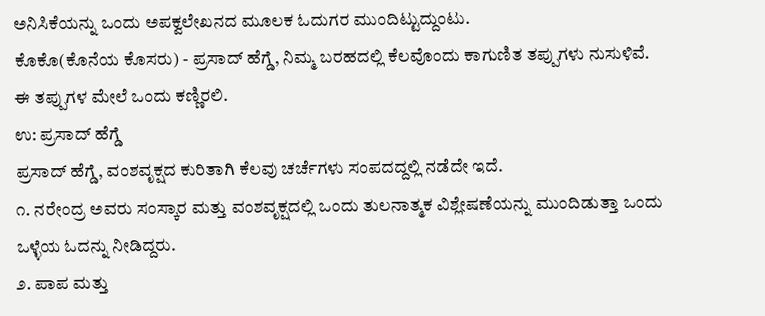ಅನಿಸಿಕೆಯನ್ನು ಒಂದು ಅಪಕ್ವಲೇಖನದ ಮೂಲಕ ಓದುಗರ ಮುಂದಿಟ್ಟುದ್ದುಂಟು.
ಕೊಕೊ(ಕೊನೆಯ ಕೊಸರು) - ಪ್ರಸಾದ್ ಹೆಗ್ಡೆ, ನಿಮ್ಮ ಬರಹದಲ್ಲಿ ಕೆಲವೊಂದು ಕಾಗುಣಿತ ತಪ್ಪುಗಳು ನುಸುಳಿವೆ. ಈ ತಪ್ಪುಗಳ ಮೇಲೆ ಒಂದು ಕಣ್ಣಿರಲಿ.
ಉ: ಪ್ರಸಾದ್ ಹೆಗ್ಡೆ
ಪ್ರಸಾದ್ ಹೆಗ್ಡೆ, ವಂಶವೃಕ್ಷದ ಕುರಿತಾಗಿ ಕೆಲವು ಚರ್ಚೆಗಳು ಸಂಪದದ್ದಲ್ಲಿ ನಡೆದೇ ಇದೆ.
೧. ನರೇಂದ್ರ ಅವರು ಸಂಸ್ಕಾರ ಮತ್ತು ವಂಶವೃಕ್ಷದಲ್ಲಿ ಒಂದು ತುಲನಾತ್ಮಕ ವಿಶ್ಲೇಷಣೆಯನ್ನು ಮುಂದಿಡುತ್ತಾ ಒಂದು ಒಳ್ಳೆಯ ಓದನ್ನು ನೀಡಿದ್ದರು.
೨. ಪಾಪ ಮತ್ತು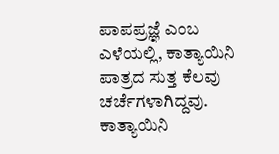ಪಾಪಪ್ರಜ್ಞೆ ಎಂಬ ಎಳೆಯಲ್ಲಿ, ಕಾತ್ಯಾಯಿನಿ ಪಾತ್ರದ ಸುತ್ತ ಕೆಲವು ಚರ್ಚೆಗಳಾಗಿದ್ದವು. ಕಾತ್ಯಾಯಿನಿ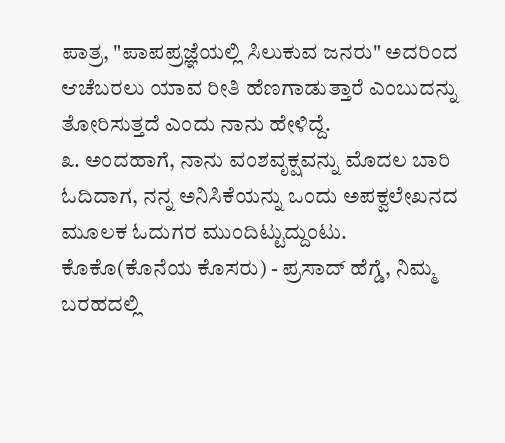ಪಾತ್ರ, "ಪಾಪಪ್ರಜ್ಞೆಯಲ್ಲಿ ಸಿಲುಕುವ ಜನರು" ಅದರಿಂದ ಆಚೆಬರಲು ಯಾವ ರೀತಿ ಹೆಣಗಾಡುತ್ತಾರೆ ಎಂಬುದನ್ನು ತೋರಿಸುತ್ತದೆ ಎಂದು ನಾನು ಹೇಳಿದ್ದೆ.
೩. ಅಂದಹಾಗೆ, ನಾನು ವಂಶವೃಕ್ಷವನ್ನು ಮೊದಲ ಬಾರಿ ಓದಿದಾಗ, ನನ್ನ ಅನಿಸಿಕೆಯನ್ನು ಒಂದು ಅಪಕ್ವಲೇಖನದ ಮೂಲಕ ಓದುಗರ ಮುಂದಿಟ್ಟುದ್ದುಂಟು.
ಕೊಕೊ(ಕೊನೆಯ ಕೊಸರು) - ಪ್ರಸಾದ್ ಹೆಗ್ಡೆ, ನಿಮ್ಮ ಬರಹದಲ್ಲಿ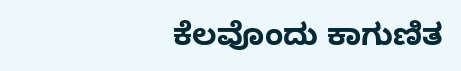ಕೆಲವೊಂದು ಕಾಗುಣಿತ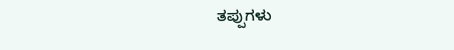ತಪ್ಪುಗಳು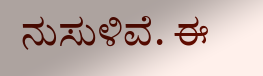ನುಸುಳಿವೆ. ಈ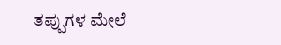ತಪ್ಪುಗಳ ಮೇಲೆ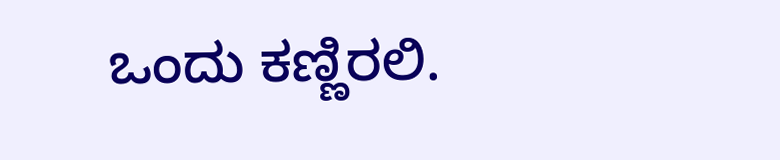ಒಂದು ಕಣ್ಣಿರಲಿ.